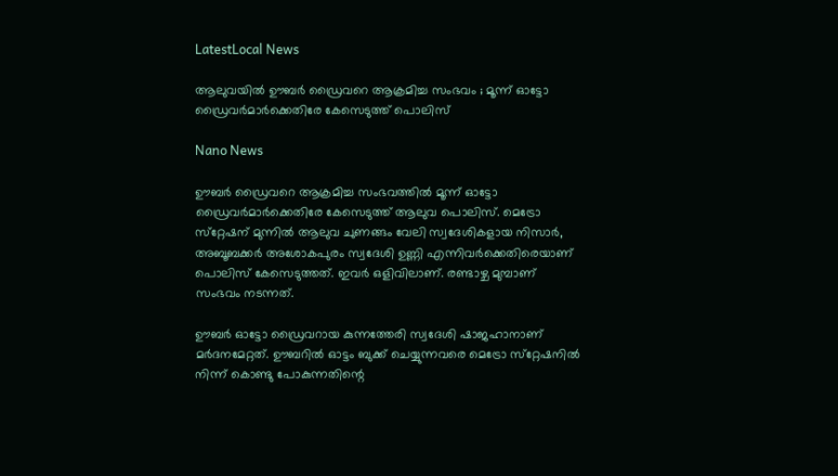LatestLocal News

ആലുവയില്‍ ഊബര്‍ ഡ്രൈവറെ ആക്രമിച്ച സംഭവം ; മൂന്ന് ഓട്ടോ ഡ്രൈവര്‍മാര്‍ക്കെതിരേ കേസെടുത്ത് പൊലിസ്

Nano News

ഊബര്‍ ഡ്രൈവറെ ആക്രമിച്ച സംഭവത്തില്‍ മൂന്ന് ഓട്ടോ ഡ്രൈവര്‍മാര്‍ക്കെതിരേ കേസെടുത്ത് ആലുവ പൊലിസ്. മെട്രോ സ്‌റ്റേഷന് മുന്നില്‍ ആലുവ ചുണങ്ങം വേലി സ്വദേശികളായ നിസാര്‍, അബൂബക്കര്‍ അശോകപുരം സ്വദേശി ഉണ്ണി എന്നിവര്‍ക്കെതിരെയാണ് പൊലിസ് കേസെടുത്തത്. ഇവര്‍ ഒളിവിലാണ്. രണ്ടാഴ്ച മുമ്പാണ് സംഭവം നടന്നത്.

ഊബര്‍ ഓട്ടോ ഡ്രൈവറായ കുന്നത്തേരി സ്വദേശി ഷാജഹാനാണ് മര്‍ദനമേറ്റത്. ഊബറില്‍ ഓട്ടം ബുക്ക് ചെയ്യുന്നവരെ മെട്രോ സ്‌റ്റേഷനില്‍ നിന്ന് കൊണ്ടു പോകുന്നതിന്റെ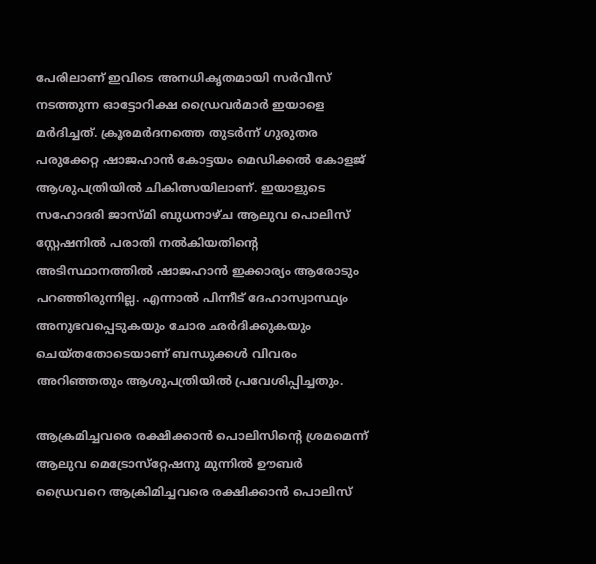പേരിലാണ് ഇവിടെ അനധികൃതമായി സര്‍വീസ് നടത്തുന്ന ഓട്ടോറിക്ഷ ഡ്രൈവര്‍മാര്‍ ഇയാളെ മര്‍ദിച്ചത്. ക്രൂരമര്‍ദനത്തെ തുടര്‍ന്ന് ഗുരുതര പരുക്കേറ്റ ഷാജഹാന്‍ കോട്ടയം മെഡിക്കല്‍ കോളജ് ആശുപത്രിയില്‍ ചികിത്സയിലാണ്. ഇയാളുടെ സഹോദരി ജാസ്മി ബുധനാഴ്ച ആലുവ പൊലിസ് സ്റ്റേഷനില്‍ പരാതി നല്‍കിയതിന്റെ അടിസ്ഥാനത്തില്‍ ഷാജഹാന്‍ ഇക്കാര്യം ആരോടും പറഞ്ഞിരുന്നില്ല. എന്നാല്‍ പിന്നീട് ദേഹാസ്വാസ്ഥ്യം അനുഭവപ്പെടുകയും ചോര ഛര്‍ദിക്കുകയും ചെയ്തതോടെയാണ് ബന്ധുക്കള്‍ വിവരം അറിഞ്ഞതും ആശുപത്രിയില്‍ പ്രവേശിപ്പിച്ചതും.

ആക്രമിച്ചവരെ രക്ഷിക്കാന്‍ പൊലിസിന്റെ ശ്രമമെന്ന്
ആലുവ മെട്രോസ്‌റ്റേഷനു മുന്നില്‍ ഊബര്‍ ഡ്രൈവറെ ആക്രിമിച്ചവരെ രക്ഷിക്കാന്‍ പൊലിസ്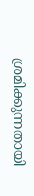ശ്രമിക്കുന്നതായി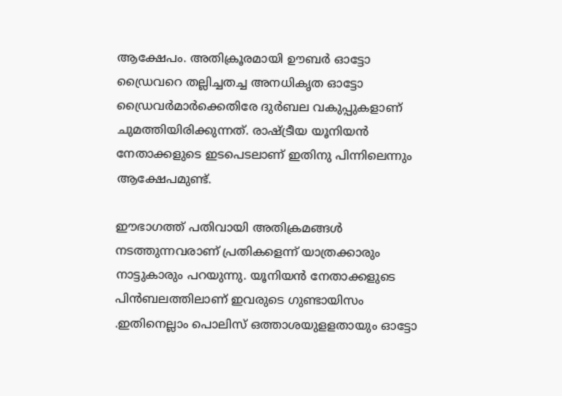ആക്ഷേപം. അതിക്രൂരമായി ഊബര്‍ ഓട്ടോ ഡ്രൈവറെ തല്ലിച്ചതച്ച അനധികൃത ഓട്ടോ ഡ്രൈവര്‍മാര്‍ക്കെതിരേ ദുര്‍ബല വകുപ്പുകളാണ് ചുമത്തിയിരിക്കുന്നത്. രാഷ്ട്രീയ യൂനിയന്‍ നേതാക്കളുടെ ഇടപെടലാണ് ഇതിനു പിന്നിലെന്നും ആക്ഷേപമുണ്ട്.

ഈഭാഗത്ത് പതിവായി അതിക്രമങ്ങള്‍ നടത്തുന്നവരാണ് പ്രതികളെന്ന് യാത്രക്കാരും നാട്ടുകാരും പറയുന്നു. യൂനിയന്‍ നേതാക്കളുടെ പിന്‍ബലത്തിലാണ് ഇവരുടെ ഗുണ്ടായിസം .ഇതിനെല്ലാം പൊലിസ് ഒത്താശയുളളതായും ഓട്ടോ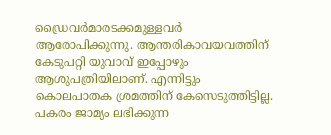ഡ്രൈവര്‍മാരടക്കമുള്ളവര്‍ ആരോപിക്കുന്നു. ആന്തരികാവയവത്തിന് കേടുപറ്റി യുവാവ് ഇപ്പോഴും ആശുപത്രിയിലാണ്. എന്നിട്ടും കൊലപാതക ശ്രമത്തിന് കേസെടുത്തിട്ടില്ല. പകരം ജാമ്യം ലഭിക്കുന്ന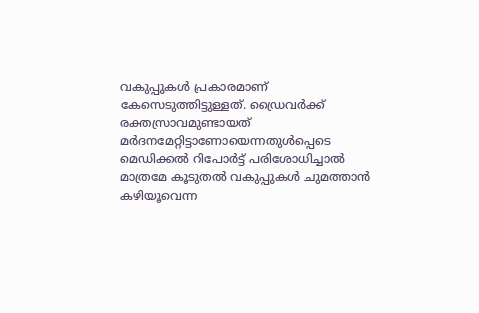വകുപ്പുകള്‍ പ്രകാരമാണ് കേസെടുത്തിട്ടുള്ളത്. ഡ്രൈവര്‍ക്ക് രക്തസ്രാവമുണ്ടായത് മര്‍ദനമേറ്റിട്ടാണോയെന്നതുള്‍പ്പെടെ മെഡിക്കല്‍ റിപോര്‍ട്ട് പരിശോധിച്ചാല്‍ മാത്രമേ കൂടുതല്‍ വകുപ്പുകള്‍ ചുമത്താന്‍ കഴിയൂവെന്ന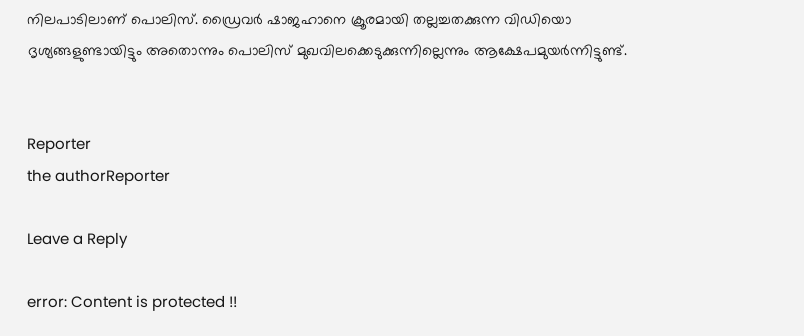നിലപാടിലാണ് പൊലിസ്. ഡ്രൈവര്‍ ഷാജഹാനെ ക്രൂരമായി തല്ലച്ചതക്കുന്ന വിഡിയൊ ദൃശ്യങ്ങളുണ്ടായിട്ടും അതൊന്നും പൊലിസ് മുഖവിലക്കെടുക്കുന്നില്ലെന്നും ആക്ഷേപമുയര്‍ന്നിട്ടുണ്ട്.


Reporter
the authorReporter

Leave a Reply

error: Content is protected !!